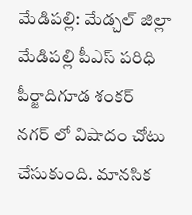మేడిపల్లి: మేడ్చల్ జిల్లా మేడిపల్లి పీఎస్ పరిధి పీర్జాదిగూడ శంకర్ నగర్ లో విషాదం చోటు చేసుకుంది. మానసిక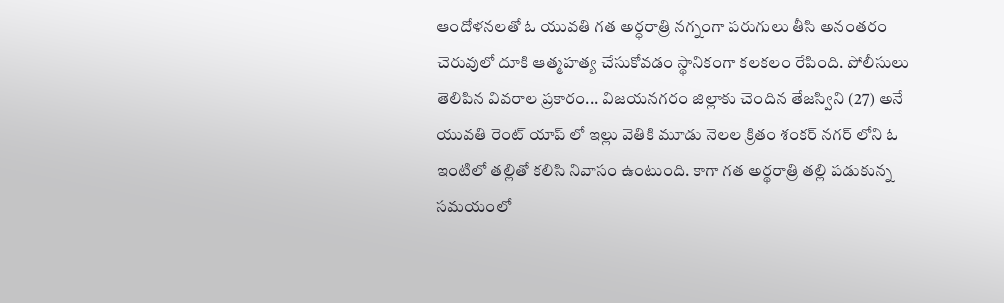ఆందోళనలతో ఓ యువతి గత అర్ధరాత్రి నగ్నంగా పరుగులు తీసి అనంతరం చెరువులో దూకి ఆత్మహత్య చేసుకోవడం స్థానికంగా కలకలం రేపింది. పోలీసులు తెలిపిన వివరాల ప్రకారం... విజయనగరం జిల్లాకు చెందిన తేజస్విని (27) అనే యువతి రెంట్ యాప్ లో ఇల్లు వెతికి మూడు నెలల క్రితం శంకర్ నగర్ లోని ఓ ఇంటిలో తల్లితో కలిసి నివాసం ఉంటుంది. కాగా గత అర్థరాత్రి తల్లి పడుకున్న సమయంలో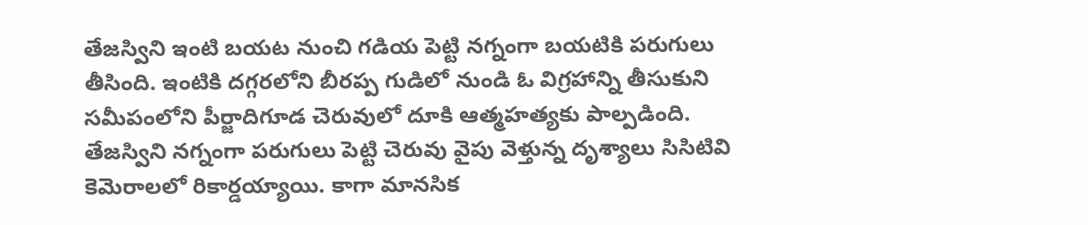తేజస్విని ఇంటి బయట నుంచి గడియ పెట్టి నగ్నంగా బయటికి పరుగులు తీసింది. ఇంటికి దగ్గరలోని బీరప్ప గుడిలో నుండి ఓ విగ్రహాన్ని తీసుకుని సమీపంలోని పీర్జాదిగూడ చెరువులో దూకి ఆత్మహత్యకు పాల్పడింది. తేజస్విని నగ్నంగా పరుగులు పెట్టి చెరువు వైపు వెళ్తున్న దృశ్యాలు సిసిటివి కెమెరాలలో రికార్డయ్యాయి. కాగా మానసిక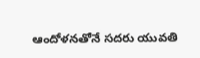ఆందోళనతోనే సదరు యువతి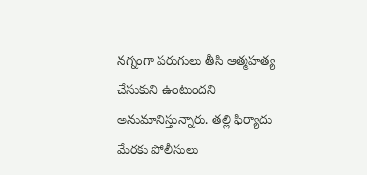నగ్నంగా పరుగులు తీసి ఆత్మహత్య చేసుకుని ఉంటుందని అనుమానిస్తున్నారు. తల్లి ఫిర్యాదు మేరకు పోలీసులు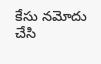కేసు నమోదు చేసి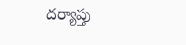దర్యాప్తు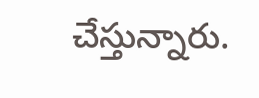చేస్తున్నారు.